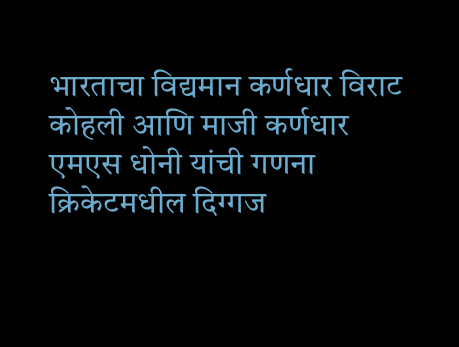भारताचा विद्यमान कर्णधार विराट कोहली आणि माजी कर्णधार एमएस धोनी यांची गणना क्रिकेटमधील दिग्गज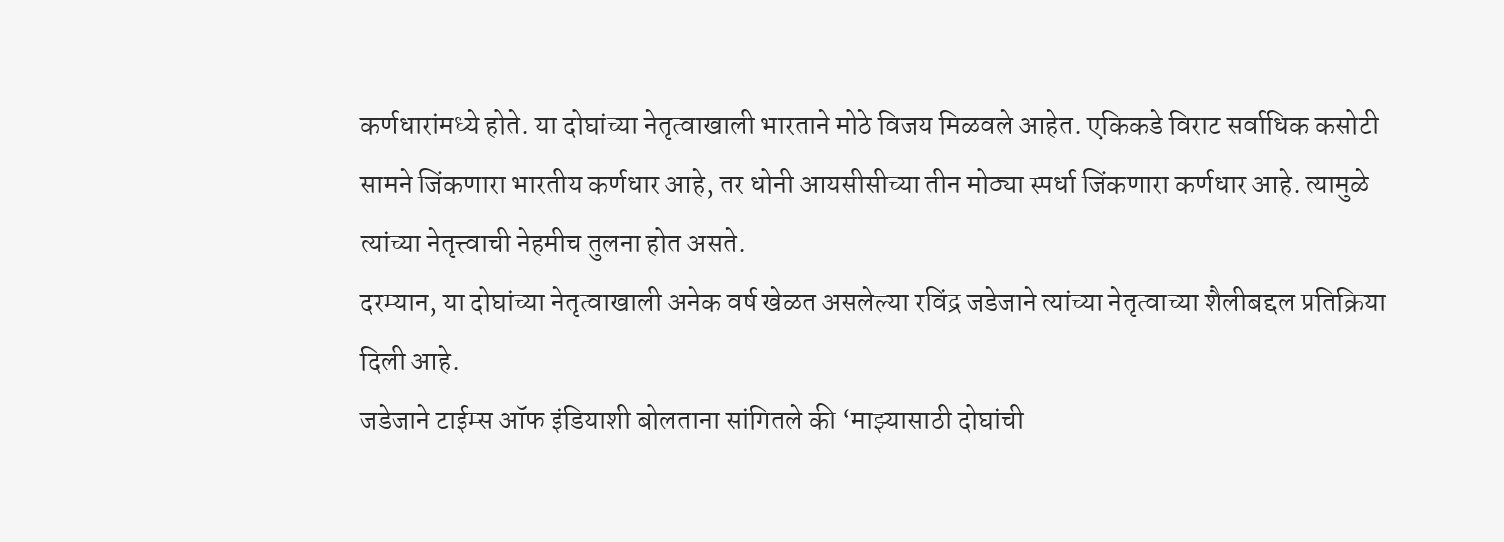कर्णधारांमध्ये होते. या दोघांच्या नेतृत्वाखाली भारताने मोठे विजय मिळवले आहेत. एकिकडे विराट सर्वाधिक कसोटी सामने जिंकणारा भारतीय कर्णधार आहे, तर धोनी आयसीसीच्या तीन मोठ्या स्पर्धा जिंकणारा कर्णधार आहे. त्यामुळे त्यांच्या नेतृत्त्वाची नेहमीच तुलना होत असते.
दरम्यान, या दोघांच्या नेतृत्वाखाली अनेक वर्ष खेळत असलेल्या रविंद्र जडेजाने त्यांच्या नेतृत्वाच्या शैलीबद्दल प्रतिक्रिया दिली आहे.
जडेजाने टाईम्स ऑफ इंडियाशी बोलताना सांगितले की ‘माझ्यासाठी दोघांची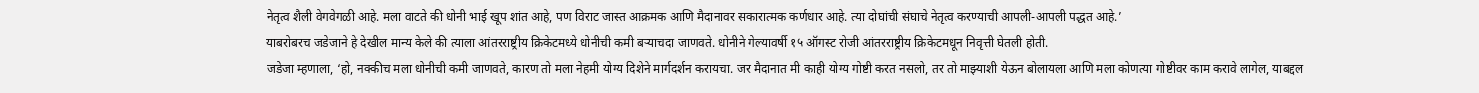नेतृत्व शैली वेगवेगळी आहे. मला वाटते की धोनी भाई खूप शांत आहे, पण विराट जास्त आक्रमक आणि मैदानावर सकारात्मक कर्णधार आहे. त्या दोघांची संघाचे नेतृत्व करण्याची आपली-आपली पद्धत आहे.’
याबरोबरच जडेजाने हे देखील मान्य केले की त्याला आंतरराष्ट्रीय क्रिकेटमध्ये धोनीची कमी बऱ्याचदा जाणवते. धोनीने गेल्यावर्षी १५ ऑगस्ट रोजी आंतरराष्ट्रीय क्रिकेटमधून निवृत्ती घेतली होती.
जडेजा म्हणाला, ‘हो, नक्कीच मला धोनीची कमी जाणवते, कारण तो मला नेहमी योग्य दिशेने मार्गदर्शन करायचा. जर मैदानात मी काही योग्य गोष्टी करत नसलो, तर तो माझ्याशी येऊन बोलायला आणि मला कोणत्या गोष्टीवर काम करावे लागेल, याबद्दल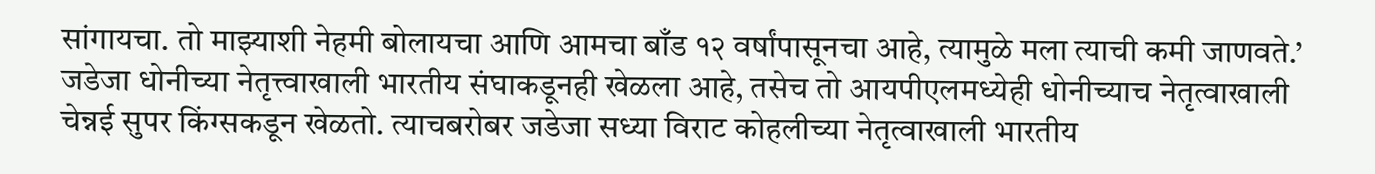सांगायचा. तो माझ्याशी नेहमी बोलायचा आणि आमचा बाँड १२ वर्षांपासूनचा आहे, त्यामुळे मला त्याची कमी जाणवते.’
जडेजा धोनीच्या नेतृत्त्वाखाली भारतीय संघाकडूनही खेळला आहे, तसेच तो आयपीएलमध्येही धोनीच्याच नेतृत्वाखाली चेन्नई सुपर किंग्सकडून खेळतो. त्याचबरोबर जडेजा सध्या विराट कोहलीच्या नेतृत्वाखाली भारतीय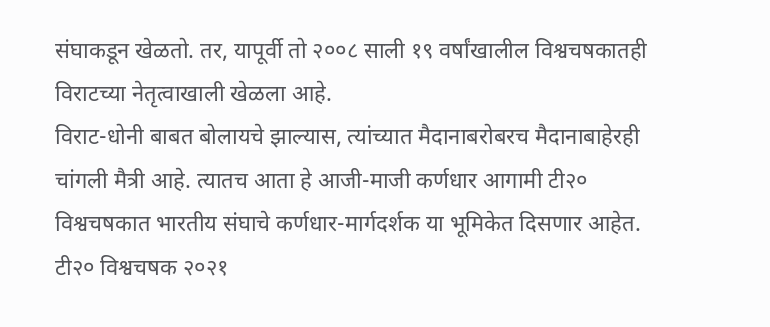संघाकडून खेळतो. तर, यापूर्वी तो २००८ साली १९ वर्षांखालील विश्वचषकातही विराटच्या नेतृत्वाखाली खेळला आहे.
विराट-धोनी बाबत बोलायचे झाल्यास, त्यांच्यात मैदानाबरोबरच मैदानाबाहेरही चांगली मैत्री आहे. त्यातच आता हे आजी-माजी कर्णधार आगामी टी२० विश्वचषकात भारतीय संघाचे कर्णधार-मार्गदर्शक या भूमिकेत दिसणार आहेत. टी२० विश्वचषक २०२१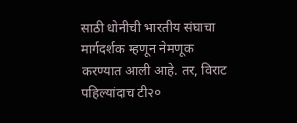साठी धोनीची भारतीय संघाचा मार्गदर्शक म्हणून नेमणूक करण्यात आली आहे. तर, विराट पहिल्यांदाच टी२०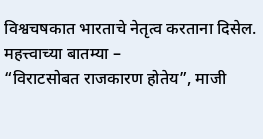विश्वचषकात भारताचे नेतृत्व करताना दिसेल.
महत्त्वाच्या बातम्या –
“विराटसोबत राजकारण होतेय”, माजी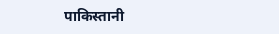पाकिस्तानी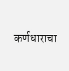कर्णधाराचा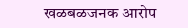खळबळजनक आरोप